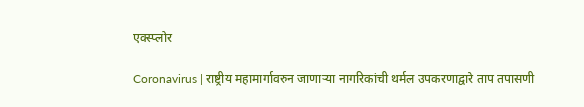एक्स्प्लोर

Coronavirus | राष्ट्रीय महामार्गावरुन जाणाऱ्या नागरिकांची थर्मल उपकरणाद्वारे ताप तपासणी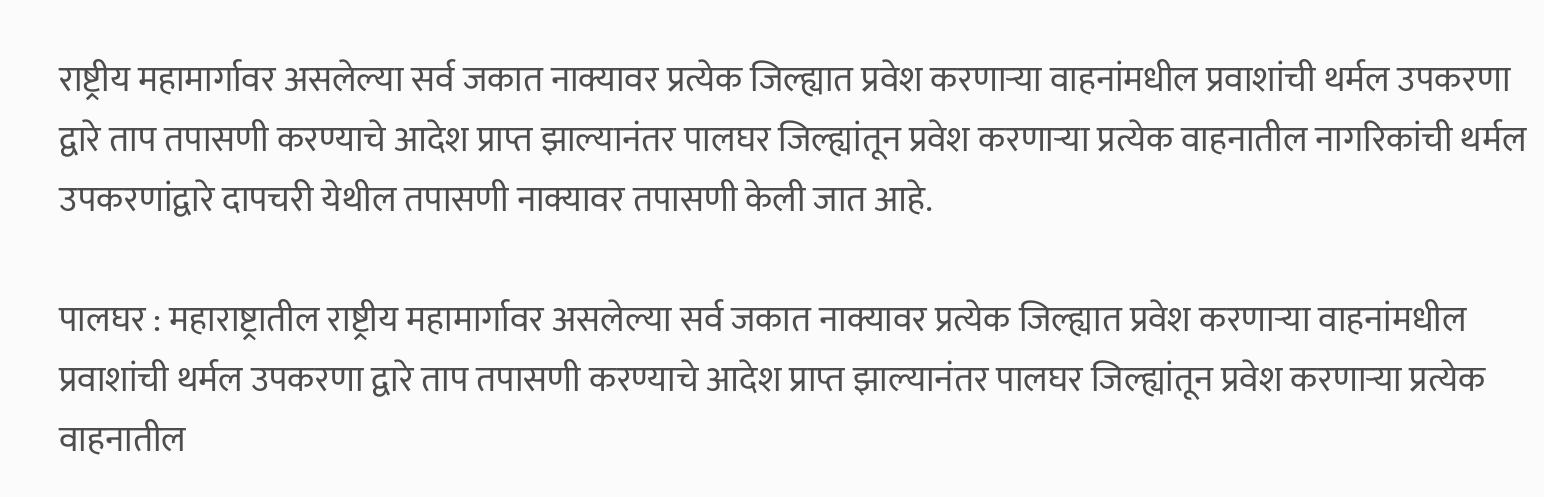राष्ट्रीय महामार्गावर असलेल्या सर्व जकात नाक्यावर प्रत्येक जिल्ह्यात प्रवेश करणाऱ्या वाहनांमधील प्रवाशांची थर्मल उपकरणा द्वारे ताप तपासणी करण्याचे आदेश प्राप्त झाल्यानंतर पालघर जिल्ह्यांतून प्रवेश करणाऱ्या प्रत्येक वाहनातील नागरिकांची थर्मल उपकरणांद्वारे दापचरी येथील तपासणी नाक्यावर तपासणी केली जात आहे.

पालघर : महाराष्ट्रातील राष्ट्रीय महामार्गावर असलेल्या सर्व जकात नाक्यावर प्रत्येक जिल्ह्यात प्रवेश करणाऱ्या वाहनांमधील प्रवाशांची थर्मल उपकरणा द्वारे ताप तपासणी करण्याचे आदेश प्राप्त झाल्यानंतर पालघर जिल्ह्यांतून प्रवेश करणाऱ्या प्रत्येक वाहनातील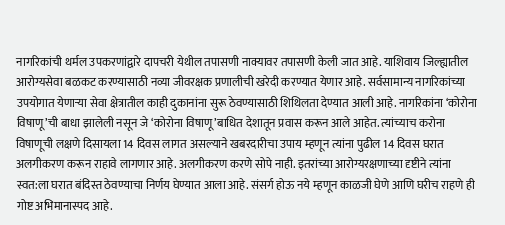नागरिकांची थर्मल उपकरणांद्वारे दापचरी येथील तपासणी नाक्यावर तपासणी केली जात आहे. याशिवाय जिल्ह्यातील आरोग्यसेवा बळकट करण्यासाठी नव्या जीवरक्षक प्रणालीची खरेदी करण्यात येणार आहे. सर्वसामान्य नागरिकांच्या उपयोगात येणाऱ्या सेवा क्षेत्रातील काही दुकानांना सुरू ठेवण्यासाठी शिथिलता देण्यात आली आहे. नागरिकांना ‘कोरोना विषाणू’ची बाधा झालेली नसून जे ‘कोरोना विषाणू’बाधित देशातून प्रवास करून आले आहेत. त्यांच्याच करोना विषाणूची लक्षणे दिसायला 14 दिवस लागत असल्याने खबरदारीचा उपाय म्हणून त्यांना पुढील 14 दिवस घरात अलगीकरण करून राहावे लागणार आहे. अलगीकरण करणे सोपे नाही. इतरांच्या आरोग्यरक्षणाच्या दृष्टीने त्यांना स्वत:ला घरात बंदिस्त ठेवण्याचा निर्णय घेण्यात आला आहे. संसर्ग होऊ नये म्हणून काळजी घेणे आणि घरीच राहणे ही गोष्ट अभिमानास्पद आहे.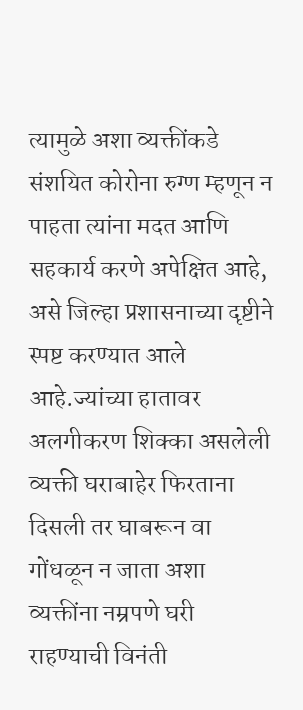त्यामुळे अशा व्यक्तींकडे संशयित कोरोना रुग्ण म्हणून न पाहता त्यांना मदत आणि सहकार्य करणे अपेक्षित आहे, असे जिल्हा प्रशासनाच्या दृष्टीने स्पष्ट करण्यात आले आहे.ज्यांच्या हातावर अलगीकरण शिक्का असलेली व्यक्ती घराबाहेर फिरताना दिसली तर घाबरून वा गोंधळून न जाता अशा व्यक्तींना नम्रपणे घरी राहण्याची विनंती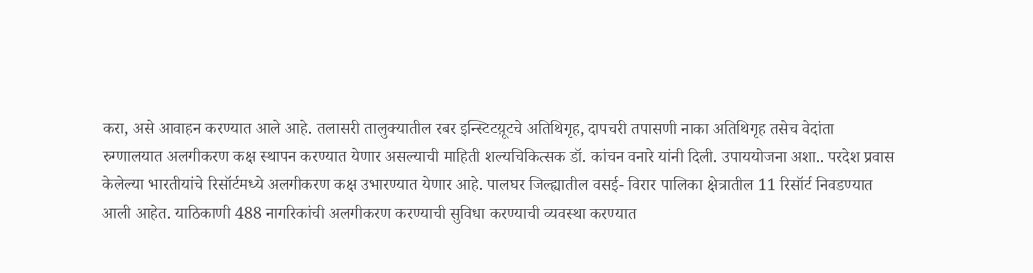करा, असे आवाहन करण्यात आले आहे. तलासरी तालुक्यातील रबर इन्स्टिटय़ूटचे अतिथिगृह, दापचरी तपासणी नाका अतिथिगृह तसेच वेदांता रुग्णालयात अलगीकरण कक्ष स्थापन करण्यात येणार असल्याची माहिती शल्यचिकित्सक डॉ. कांचन वनारे यांनी दिली. उपाययोजना अशा.. परदेश प्रवास केलेल्या भारतीयांचे रिसॉर्टमध्ये अलगीकरण कक्ष उभारण्यात येणार आहे. पालघर जिल्ह्यातील वसई- विरार पालिका क्षेत्रातील 11 रिसॉर्ट निवडण्यात आली आहेत. याठिकाणी 488 नागरिकांची अलगीकरण करण्याची सुविधा करण्याची व्यवस्था करण्यात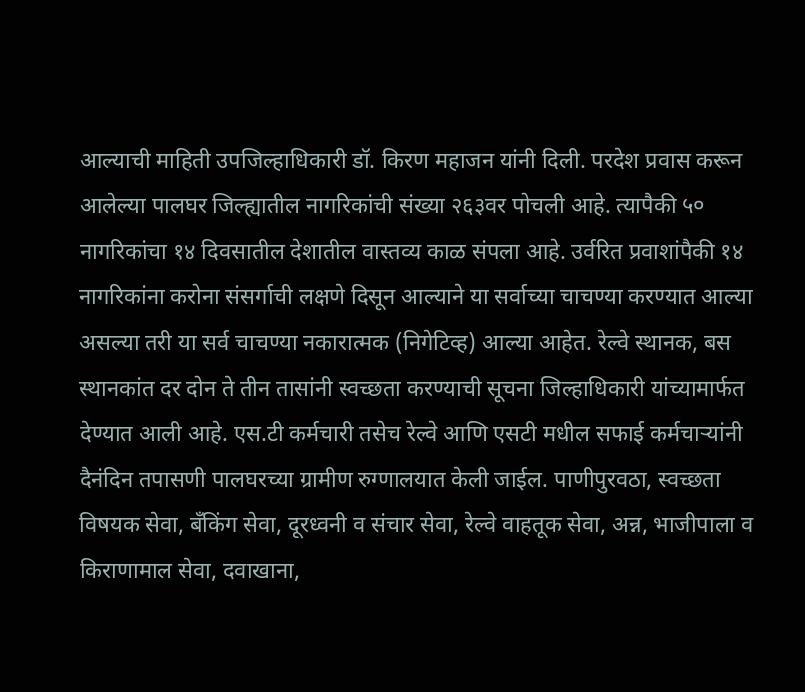आल्याची माहिती उपजिल्हाधिकारी डॉ. किरण महाजन यांनी दिली. परदेश प्रवास करून आलेल्या पालघर जिल्ह्यातील नागरिकांची संख्या २६३वर पोचली आहे. त्यापैकी ५० नागरिकांचा १४ दिवसातील देशातील वास्तव्य काळ संपला आहे. उर्वरित प्रवाशांपैकी १४ नागरिकांना करोना संसर्गाची लक्षणे दिसून आल्याने या सर्वाच्या चाचण्या करण्यात आल्या असल्या तरी या सर्व चाचण्या नकारात्मक (निगेटिव्ह) आल्या आहेत. रेल्वे स्थानक, बस स्थानकांत दर दोन ते तीन तासांनी स्वच्छता करण्याची सूचना जिल्हाधिकारी यांच्यामार्फत देण्यात आली आहे. एस.टी कर्मचारी तसेच रेल्वे आणि एसटी मधील सफाई कर्मचाऱ्यांनी दैनंदिन तपासणी पालघरच्या ग्रामीण रुग्णालयात केली जाईल. पाणीपुरवठा, स्वच्छता विषयक सेवा, बँकिंग सेवा, दूरध्वनी व संचार सेवा, रेल्वे वाहतूक सेवा, अन्न, भाजीपाला व किराणामाल सेवा, दवाखाना,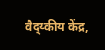वैद्य्कीय केंद्र,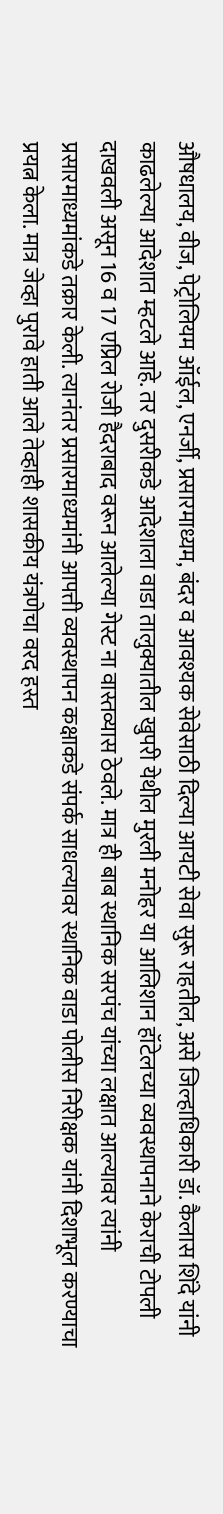औषधालय, वीज, पेट्रोलियम ऑईल, एनर्जी, प्रसारमाध्यम, बंदर व आवश्यक सेवेसाठी दिल्या आयटी सेवा सुरू राहतील, असे जिल्हाधिकारी डॉ. कैलास शिंदे यांनी काढलेल्या आदेशात म्हटले आहे. तर दुसरीकडे आदेशाला वाडा तालुक्यातील खुपरी येथील मुरली मनोहर या आलिशान हॉटेलच्या व्यवस्थापनाने केराची टोपली दाखवली असून 16 व 17 एप्रिल रोजी हैदराबाद वरून आलेल्या गेस्ट ना वास्तव्यास ठेवले. मात्र ही बाब स्थानिक सरपंच यांच्या लक्षात आल्यावर त्यांनी प्रसारमाध्यमांकडे तक्रार केली. त्यानंतर प्रसारमाध्यमांनी आपत्ती व्यवस्थापन कक्षाकडे संपर्क साधल्यावर स्थानिक वाडा पोलीस निरीक्षक यांनी दिशाभूल करण्याचा प्रयत्न केला. मात्र जेव्हा पुरावे हाती आले तेव्हाही शासकीय यंत्रणेचा वरद हस्त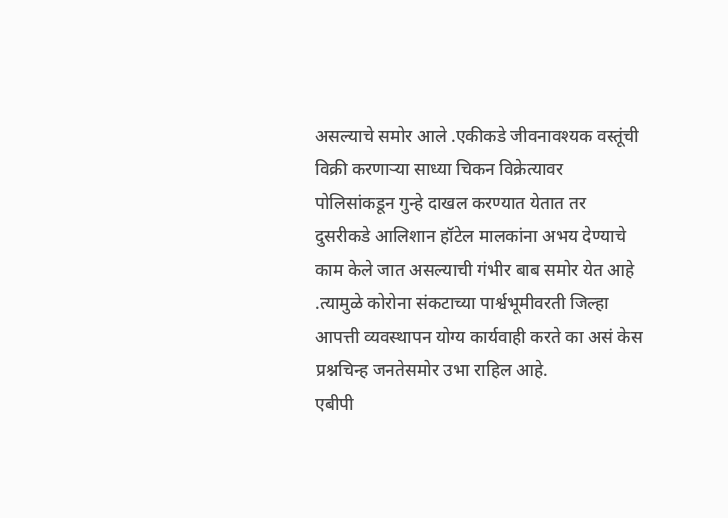असल्याचे समोर आले .एकीकडे जीवनावश्यक वस्तूंची विक्री करणाऱ्या साध्या चिकन विक्रेत्यावर पोलिसांकडून गुन्हे दाखल करण्यात येतात तर दुसरीकडे आलिशान हॉटेल मालकांना अभय देण्याचे काम केले जात असल्याची गंभीर बाब समोर येत आहे .त्यामुळे कोरोना संकटाच्या पार्श्वभूमीवरती जिल्हा आपत्ती व्यवस्थापन योग्य कार्यवाही करते का असं केस प्रश्नचिन्ह जनतेसमोर उभा राहिल आहे.
एबीपी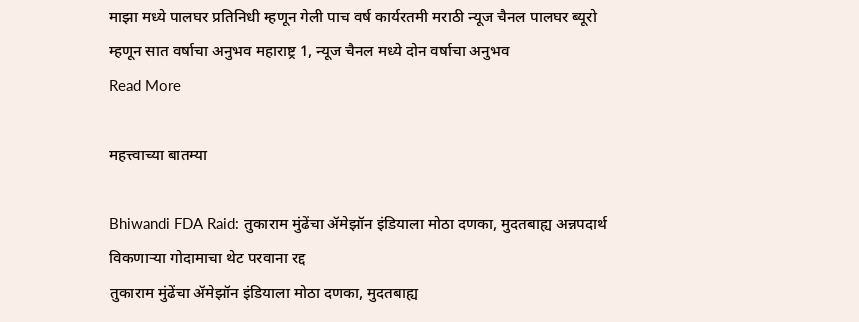माझा मध्ये पालघर प्रतिनिधी म्हणून गेली पाच वर्ष कार्यरतमी मराठी न्यूज चैनल पालघर ब्यूरो म्हणून सात वर्षाचा अनुभव महाराष्ट्र 1, न्यूज चैनल मध्ये दोन वर्षाचा अनुभव
Read More

महत्त्वाच्या बातम्या

Bhiwandi FDA Raid: तुकाराम मुंढेंचा ॲमेझॉन इंडियाला मोठा दणका, मुदतबाह्य अन्नपदार्थ विकणाऱ्या गोदामाचा थेट परवाना रद्द
तुकाराम मुंढेंचा ॲमेझॉन इंडियाला मोठा दणका, मुदतबाह्य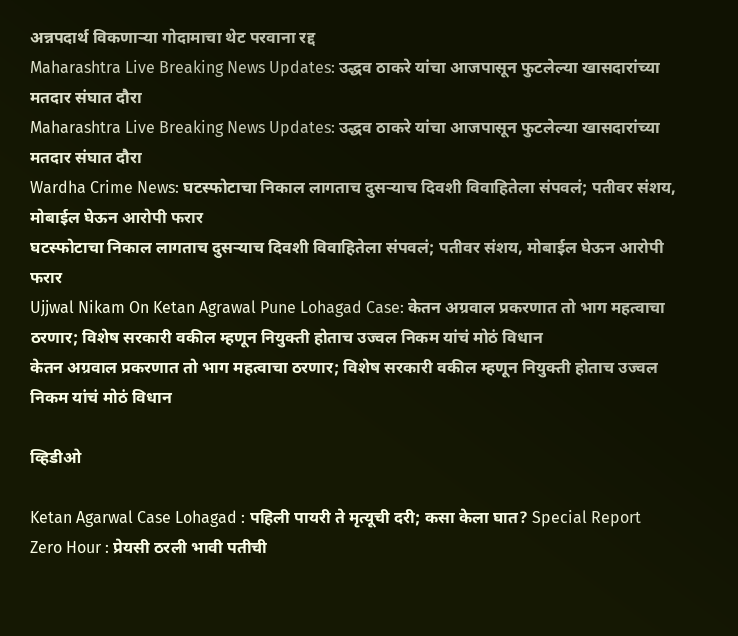अन्नपदार्थ विकणाऱ्या गोदामाचा थेट परवाना रद्द
Maharashtra Live Breaking News Updates: उद्धव ठाकरे यांचा आजपासून फुटलेल्या खासदारांच्या मतदार संघात दौरा
Maharashtra Live Breaking News Updates: उद्धव ठाकरे यांचा आजपासून फुटलेल्या खासदारांच्या मतदार संघात दौरा
Wardha Crime News: घटस्फोटाचा निकाल लागताच दुसऱ्याच दिवशी विवाहितेला संपवलं; पतीवर संशय, मोबाईल घेऊन आरोपी फरार
घटस्फोटाचा निकाल लागताच दुसऱ्याच दिवशी विवाहितेला संपवलं; पतीवर संशय, मोबाईल घेऊन आरोपी फरार
Ujjwal Nikam On Ketan Agrawal Pune Lohagad Case: केतन अग्रवाल प्रकरणात तो भाग महत्वाचा ठरणार; विशेष सरकारी वकील म्हणून नियुक्ती होताच उज्वल निकम यांचं मोठं विधान
केतन अग्रवाल प्रकरणात तो भाग महत्वाचा ठरणार; विशेष सरकारी वकील म्हणून नियुक्ती होताच उज्वल निकम यांचं मोठं विधान

व्हिडीओ

Ketan Agarwal Case Lohagad : पहिली पायरी ते मृत्यूची दरी; कसा केला घात? Special Report
Zero Hour : प्रेयसी ठरली भावी पतीची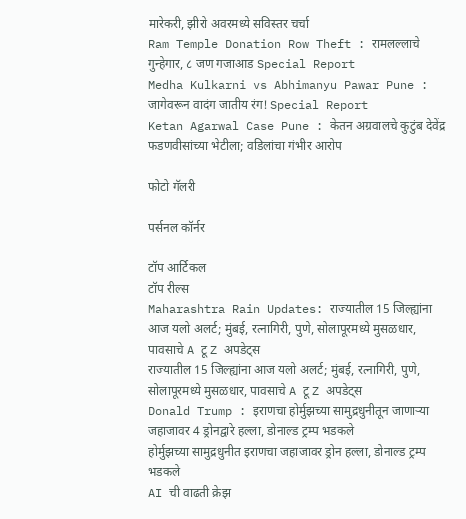मारेकरी, झीरो अवरमध्ये सविस्तर चर्चा
Ram Temple Donation Row Theft : रामलल्लाचे गुन्हेगार, ८ जण गजाआड Special Report
Medha Kulkarni vs Abhimanyu Pawar Pune : जागेवरून वादंग जातीय रंग! Special Report
Ketan Agarwal Case Pune : केतन अग्रवालचे कुटुंब देवेंद्र फडणवीसांच्या भेटीला; वडिलांचा गंभीर आरोप

फोटो गॅलरी

पर्सनल कॉर्नर

टॉप आर्टिकल
टॉप रील्स
Maharashtra Rain Updates: राज्यातील 15 जिल्ह्यांना आज यलो अलर्ट; मुंबई, रत्नागिरी, पुणे, सोलापूरमध्ये मुसळधार, पावसाचे A टू Z अपडेट्स
राज्यातील 15 जिल्ह्यांना आज यलो अलर्ट; मुंबई, रत्नागिरी, पुणे, सोलापूरमध्ये मुसळधार, पावसाचे A टू Z अपडेट्स
Donald Trump : इराणचा होर्मुझच्या सामुद्रधुनीतून जाणाऱ्या जहाजावर 4 ड्रोनद्वारे हल्ला, डोनाल्ड ट्रम्प भडकले
होर्मुझच्या सामुद्रधुनीत इराणचा जहाजावर ड्रोन हल्ला, डोनाल्ड ट्रम्प भडकले
AI ची वाढती क्रेझ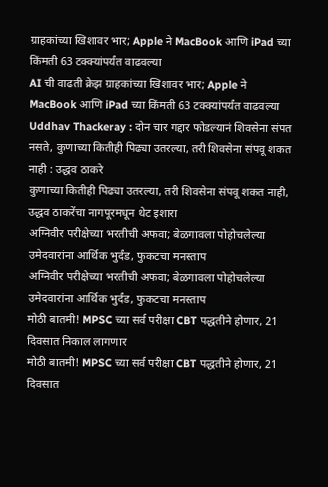ग्राहकांच्या खिशावर भार; Apple ने MacBook आणि iPad च्या किंमती 63 टक्क्यांपर्यंत वाढवल्या
AI ची वाढती क्रेझ ग्राहकांच्या खिशावर भार; Apple ने MacBook आणि iPad च्या किंमती 63 टक्क्यांपर्यंत वाढवल्या
Uddhav Thackeray : दोन चार गद्दार फोडल्यानं शिवसेना संपत नसते, कुणाच्या कितीही पिढ्या उतरल्या, तरी शिवसेना संपवू शकत नाही : उद्धव ठाकरे
कुणाच्या कितीही पिढ्या उतरल्या, तरी शिवसेना संपवू शकत नाही, उद्धव ठाकरेंचा नागपूरमधून थेट इशारा
अग्निवीर परीक्षेच्या भरतीची अफवा; बेळगावला पोहोचलेल्या उमेदवारांना आर्थिक भुर्दंड, फुकटचा मनस्ताप
अग्निवीर परीक्षेच्या भरतीची अफवा; बेळगावला पोहोचलेल्या उमेदवारांना आर्थिक भुर्दंड, फुकटचा मनस्ताप
मोठी बातमी! MPSC च्या सर्व परीक्षा CBT पद्धतीने होणार, 21 दिवसात निकाल लागणार
मोठी बातमी! MPSC च्या सर्व परीक्षा CBT पद्धतीने होणार, 21 दिवसात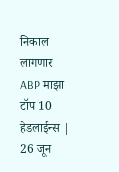निकाल लागणार
ABP माझा टॉप 10 हेडलाईन्स | 26 जून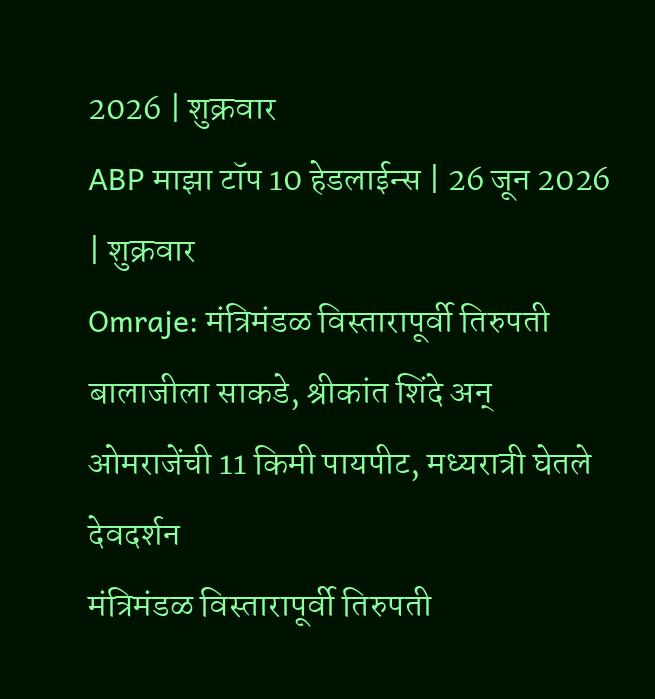2026 | शुक्रवार
ABP माझा टॉप 10 हेडलाईन्स | 26 जून 2026 | शुक्रवार
Omraje: मंत्रिमंडळ विस्तारापूर्वी तिरुपती बालाजीला साकडे, श्रीकांत शिंदे अन् ओमराजेंची 11 किमी पायपीट, मध्यरात्री घेतले देवदर्शन
मंत्रिमंडळ विस्तारापूर्वी तिरुपती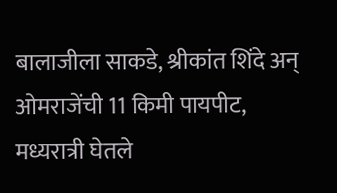बालाजीला साकडे, श्रीकांत शिंदे अन् ओमराजेंची 11 किमी पायपीट, मध्यरात्री घेतले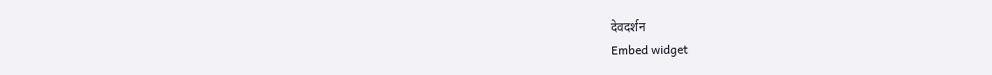देवदर्शन
Embed widget